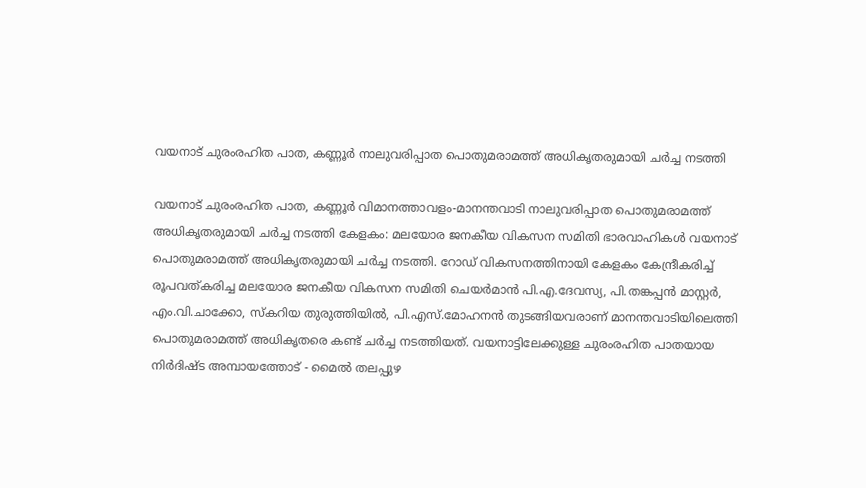വയനാട് ചുരംരഹിത പാത, കണ്ണൂർ നാലുവരിപ്പാത പൊതുമരാമത്ത് അധികൃതരുമായി ചർച്ച നടത്തി

വയനാട് ചുരംരഹിത പാത, കണ്ണൂർ വിമാനത്താവളം-മാനന്തവാടി നാലുവരിപ്പാത പൊതുമരാമത്ത് അധികൃതരുമായി ചർച്ച നടത്തി കേളകം: മലയോര ജനകീയ വികസന സമിതി ഭാരവാഹികൾ വയനാട് പൊതുമരാമത്ത് അധികൃതരുമായി ചർച്ച നടത്തി. റോഡ് വികസനത്തിനായി കേളകം കേന്ദ്രീകരിച്ച് രൂപവത്കരിച്ച മലയോര ജനകീയ വികസന സമിതി ചെയർമാൻ പി.എ.ദേവസ്യ, പി.തങ്കപ്പൻ മാസ്റ്റർ, എം.വി.ചാക്കോ, സ്കറിയ തുരുത്തിയിൽ, പി.എസ്.മോഹനൻ തുടങ്ങിയവരാണ് മാനന്തവാടിയിലെത്തി പൊതുമരാമത്ത് അധികൃതരെ കണ്ട് ചർച്ച നടത്തിയത്. വയനാട്ടിലേക്കുള്ള ചുരംരഹിത പാതയായ നിർദിഷ്ട അമ്പായത്തോട് - മൈൽ തലപ്പുഴ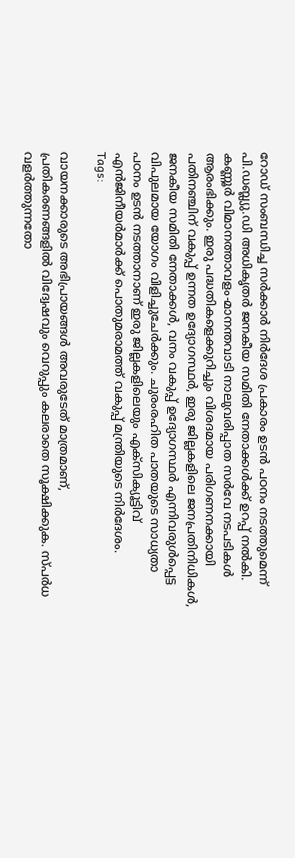റോഡ് സംബന്ധിച്ച സർക്കാർ നിർദേശ പ്രകാരം ഉടൻ പഠനം നടത്തുമെന്ന് പി.ഡബ്ല്യു.ഡി അധികൃതർ ജനകീയ സമിതി നേതാക്കൾക്ക് ഉറപ്പ് നൽകി. കണ്ണൂർ വിമാനത്താവളം-മാനന്തവാടി നാലുവരിപ്പാത സർവേ നടപടികൾ ആരംഭിക്കും. ഇരു പദ്ധതികളെക്കുറിച്ചും വിശദമായ പരിഗണനക്കായി പതിനഞ്ചിന് വകുപ്പ് ഉന്നത ഉദ്യോഗസ്ഥർ, ഇരു ജില്ലകളിലെ ജനപ്രതിനിധികൾ, ജനകീയ സമിതി നേതാക്കൾ, വനം വകുപ്പ് ഉദ്യോഗസ്ഥർ എന്നിവരുൾപ്പെട്ട വിപുലമായ യോഗം വിളിച്ചുചേർക്കും. ചുരംരഹിത പാതയുടെ സാധ്യതാ പഠനം ഉടൻ നടത്താനാണ് ഇരു ജില്ലകളിലെയും എക്സിക്യൂട്ടിവ് എൻജിനീയർമാർക്ക് പൊതുമരാമത്ത് വകുപ്പ് മന്ത്രിയുടെ നിർദേശം.
Tags:

വായനക്കാരുടെ അഭിപ്രായങ്ങള്‍ അവരുടേത് മാത്രമാണ്, പ്രതികരണങ്ങളിൽ വിദ്വേഷവും വെറുപ്പും കലരാതെ സൂക്ഷിക്കുക. സ്പർധ വളർത്തുന്നതോ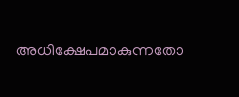അധിക്ഷേപമാകുന്നതോ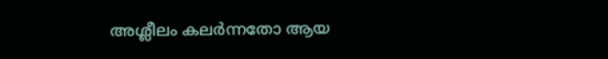അശ്ലീലം കലർന്നതോ ആയ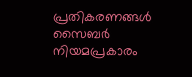പ്രതികരണങ്ങൾ സൈബർ നിയമപ്രകാരം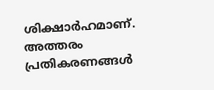ശിക്ഷാർഹമാണ്. അത്തരം പ്രതികരണങ്ങൾ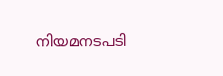നിയമനടപടി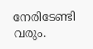നേരിടേണ്ടി വരും.